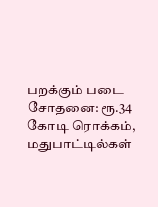பறக்கும் படை சோதனை: ரூ.34 கோடி ரொக்கம், மதுபாட்டில்கள்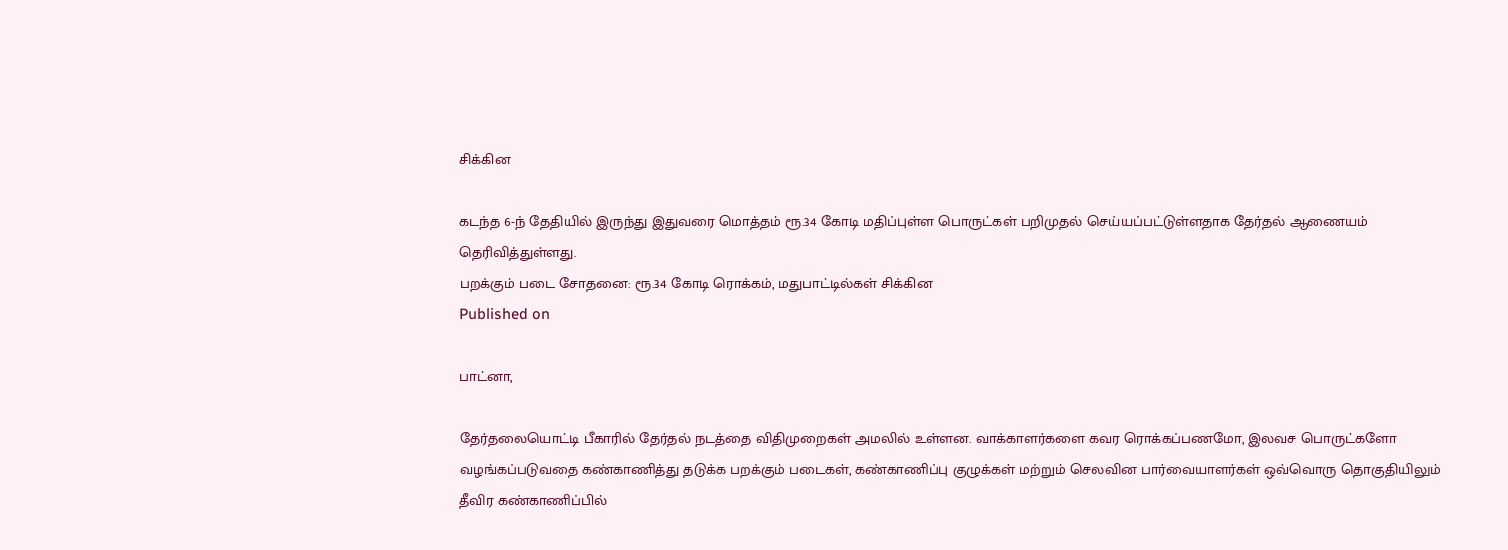சிக்கின

கடந்த 6-ந் தேதியில் இருந்து இதுவரை மொத்தம் ரூ.34 கோடி மதிப்புள்ள பொருட்கள் பறிமுதல் செய்யப்பட்டுள்ளதாக தேர்தல் ஆணையம் தெரிவித்துள்ளது.
பறக்கும் படை சோதனை: ரூ.34 கோடி ரொக்கம், மதுபாட்டில்கள் சிக்கின
Published on

பாட்னா,

தேர்தலையொட்டி பீகாரில் தேர்தல் நடத்தை விதிமுறைகள் அமலில் உள்ளன. வாக்காளர்களை கவர ரொக்கப்பணமோ, இலவச பொருட்களோ வழங்கப்படுவதை கண்காணித்து தடுக்க பறக்கும் படைகள், கண்காணிப்பு குழுக்கள் மற்றும் செலவின பார்வையாளர்கள் ஒவ்வொரு தொகுதியிலும் தீவிர கண்காணிப்பில்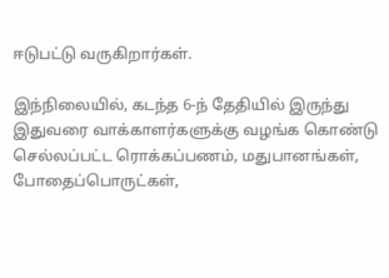ஈடுபட்டு வருகிறார்கள்.

இந்நிலையில், கடந்த 6-ந் தேதியில் இருந்து இதுவரை வாக்காளர்களுக்கு வழங்க கொண்டு செல்லப்பட்ட ரொக்கப்பணம், மதுபானங்கள், போதைப்பொருட்கள்,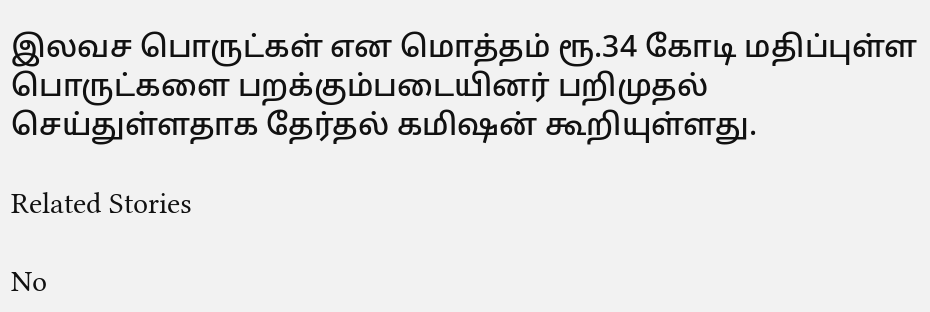இலவச பொருட்கள் என மொத்தம் ரூ.34 கோடி மதிப்புள்ள பொருட்களை பறக்கும்படையினர் பறிமுதல் செய்துள்ளதாக தேர்தல் கமிஷன் கூறியுள்ளது.

Related Stories

No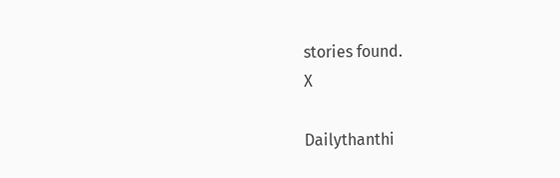stories found.
X

Dailythanthi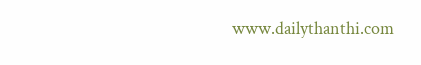www.dailythanthi.com